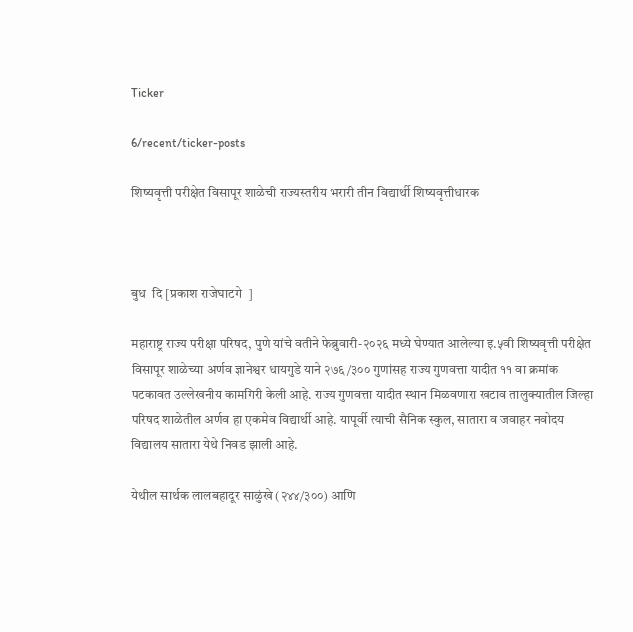Ticker

6/recent/ticker-posts

शिष्यवृत्ती परीक्षेत विसापूर शाळेची राज्यस्तरीय भरारी तीन विद्यार्थी शिष्यवृत्तीधारक



बुध  दि [प्रकाश राजेघाटगे  ]

महाराष्ट्र राज्य परीक्षा परिषद, पुणे यांचे वतीने फेब्रुवारी-२०२६ मध्ये घेण्यात आलेल्या इ.५वी शिष्यवृत्ती परीक्षेत विसापूर शाळेच्या अर्णव ज्ञानेश्वर धायगुडे याने २७६/३०० गुणांसह राज्य गुणवत्ता यादीत ११ वा क्रमांक पटकावत उल्लेखनीय कामगिरी केली आहे. राज्य गुणवत्ता यादीत स्थान मिळवणारा खटाव तालुक्यातील जिल्हा परिषद शाळेतील अर्णव हा एकमेव विद्यार्थी आहे. यापूर्वी त्याची सैनिक स्कुल, सातारा व जवाहर नवोदय विद्यालय सातारा येथे निवड झाली आहे.

येथील सार्थक लालबहादूर साळुंखे (२४४/३००) आणि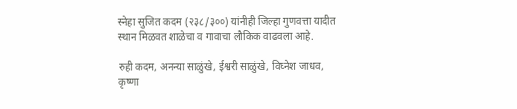स्नेहा सुजित कदम (२३८/३००) यांनीही जिल्हा गुणवत्ता यादीत स्थान मिळवत शाळेचा व गावाचा लौकिक वाढवला आहे.

रुही कदम, अनन्या साळुंखे, ईश्वरी साळुंखे, विघ्नेश जाधव, कृष्णा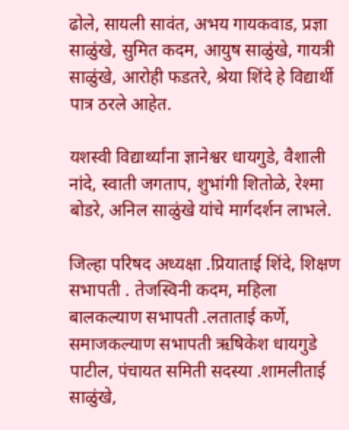ढोले, सायली सावंत, अभय गायकवाड, प्रज्ञा साळुंखे, सुमित कदम, आयुष साळुंखे, गायत्री साळुंखे, आरोही फडतरे, श्रेया शिंदे हे विद्यार्थी पात्र ठरले आहेत.

यशस्वी विद्यार्थ्यांना ज्ञानेश्वर धायगुडे, वैशाली नांदे, स्वाती जगताप, शुभांगी शितोळे, रेश्मा बोडरे, अनिल साळुंखे यांचे मार्गदर्शन लाभले.

जिल्हा परिषद अध्यक्षा .प्रियाताई शिंदे, शिक्षण सभापती . तेजस्विनी कदम, महिला बालकल्याण सभापती .लताताई कर्णे, समाजकल्याण सभापती ऋषिकेश धायगुडे पाटील, पंचायत समिती सदस्या .शामलीताई साळुंखे,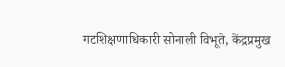गटशिक्षणाधिकारी सोनाली विभूते, केंद्रप्रमुख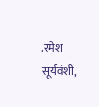.रमेश सूर्यवंशी,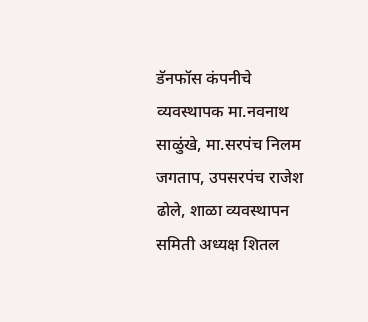डॅनफॉस कंपनीचे व्यवस्थापक मा.नवनाथ साळुंखे, मा.सरपंच निलम जगताप, उपसरपंच राजेश ढोले, शाळा व्यवस्थापन समिती अध्यक्ष शितल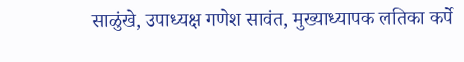साळुंखे, उपाध्यक्ष गणेश सावंत, मुख्याध्यापक लतिका कर्पे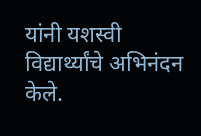यांनी यशस्वी विद्यार्थ्यांचे अभिनंदन केले.